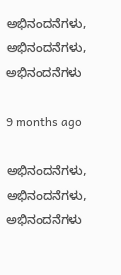ಅಭಿನಂದನೆಗಳು, ಅಭಿನಂದನೆಗಳು, ಅಭಿನಂದನೆಗಳು

9 months ago

ಅಭಿನಂದನೆಗಳು, ಅಭಿನಂದನೆಗಳು, ಅಭಿನಂದನೆಗಳು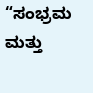“ಸಂಭ್ರಮ ಮತ್ತು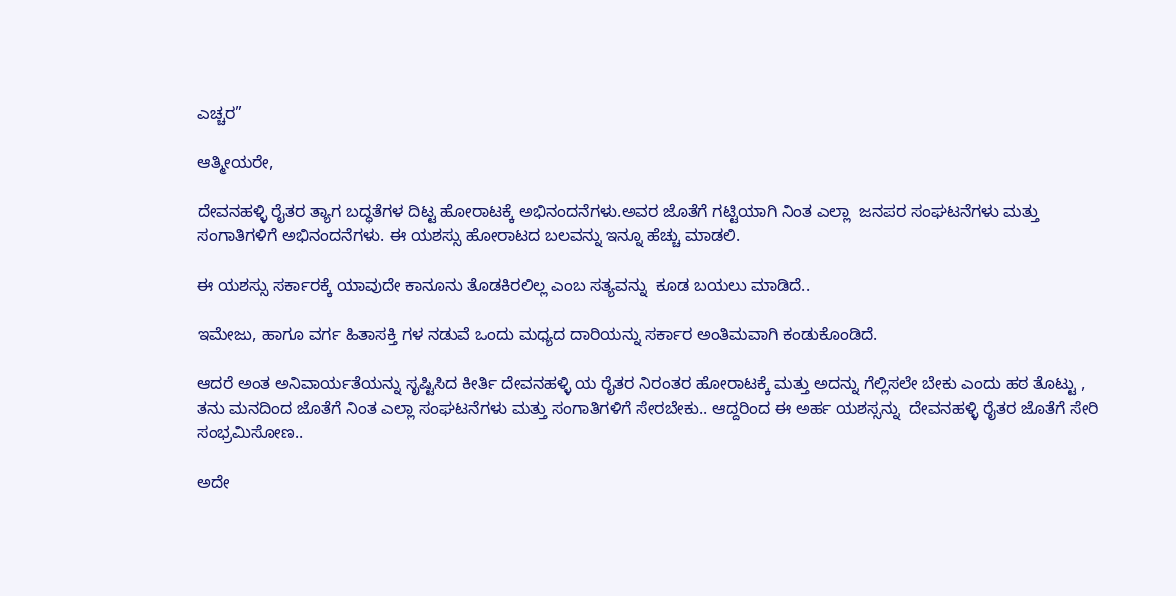ಎಚ್ಚರ”

ಆತ್ಮೀಯರೇ,

ದೇವನಹಳ್ಳಿ ರೈತರ ತ್ಯಾಗ ಬದ್ಧತೆಗಳ ದಿಟ್ಟ ಹೋರಾಟಕ್ಕೆ ಅಭಿನಂದನೆಗಳು.ಅವರ ಜೊತೆಗೆ ಗಟ್ಟಿಯಾಗಿ ನಿಂತ ಎಲ್ಲಾ  ಜನಪರ ಸಂಘಟನೆಗಳು ಮತ್ತು ಸಂಗಾತಿಗಳಿಗೆ ಅಭಿನಂದನೆಗಳು. ಈ ಯಶಸ್ಸು ಹೋರಾಟದ ಬಲವನ್ನು ಇನ್ನೂ ಹೆಚ್ಚು ಮಾಡಲಿ.

ಈ ಯಶಸ್ಸು ಸರ್ಕಾರಕ್ಕೆ ಯಾವುದೇ ಕಾನೂನು ತೊಡಕಿರಲಿಲ್ಲ ಎಂಬ ಸತ್ಯವನ್ನು  ಕೂಡ ಬಯಲು ಮಾಡಿದೆ..

ಇಮೇಜು, ಹಾಗೂ ವರ್ಗ ಹಿತಾಸಕ್ತಿ ಗಳ ನಡುವೆ ಒಂದು ಮಧ್ಯದ ದಾರಿಯನ್ನು ಸರ್ಕಾರ ಅಂತಿಮವಾಗಿ ಕಂಡುಕೊಂಡಿದೆ.

ಆದರೆ ಅಂತ ಅನಿವಾರ್ಯತೆಯನ್ನು ಸೃಷ್ಟಿಸಿದ ಕೀರ್ತಿ ದೇವನಹಳ್ಳಿ ಯ ರೈತರ ನಿರಂತರ ಹೋರಾಟಕ್ಕೆ ಮತ್ತು ಅದನ್ನು ಗೆಲ್ಲಿಸಲೇ ಬೇಕು ಎಂದು ಹಠ ತೊಟ್ಟು , ತನು ಮನದಿಂದ ಜೊತೆಗೆ ನಿಂತ ಎಲ್ಲಾ ಸಂಘಟನೆಗಳು ಮತ್ತು ಸಂಗಾತಿಗಳಿಗೆ ಸೇರಬೇಕು.. ಆದ್ದರಿಂದ ಈ ಅರ್ಹ ಯಶಸ್ಸನ್ನು  ದೇವನಹಳ್ಳಿ ರೈತರ ಜೊತೆಗೆ ಸೇರಿ ಸಂಭ್ರಮಿಸೋಣ..

ಅದೇ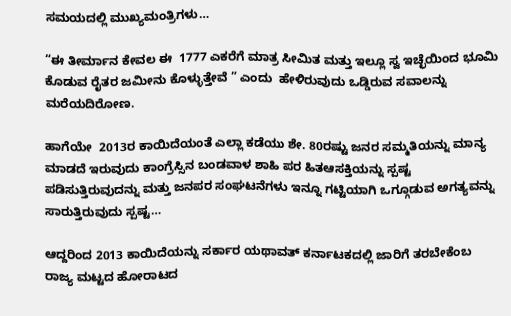ಸಮಯದಲ್ಲಿ ಮುಖ್ಯಮಂತ್ರಿಗಳು…

“ಈ ತೀರ್ಮಾನ ಕೇವಲ ಈ  1777 ಎಕರೆಗೆ ಮಾತ್ರ ಸೀಮಿತ ಮತ್ತು ಇಲ್ಲೂ ಸ್ವ ಇಚ್ಛೆಯಿಂದ ಭೂಮಿ ಕೊಡುವ ರೈತರ ಜಮೀನು ಕೊಳ್ಳುತ್ತೇವೆ ” ಎಂದು  ಹೇಳಿರುವುದು ಒಡ್ಡಿರುವ ಸವಾಲನ್ನು ಮರೆಯದಿರೋಣ.

ಹಾಗೆಯೇ  2013ರ ಕಾಯಿದೆಯಂತೆ ಎಲ್ಲಾ ಕಡೆಯು ಶೇ. 80ರಷ್ಟು ಜನರ ಸಮ್ಮತಿಯನ್ನು ಮಾನ್ಯ ಮಾಡದೆ ಇರುವುದು ಕಾಂಗ್ರೆಸ್ಸಿನ ಬಂಡವಾಳ ಶಾಹಿ ಪರ ಹಿತಆಸಕ್ತಿಯನ್ನು ಸ್ಪಷ್ಟ ಪಡಿಸುತ್ತಿರುವುದನ್ನು ಮತ್ತು ಜನಪರ ಸಂಘಟನೆಗಳು ಇನ್ನೂ ಗಟ್ಟಿಯಾಗಿ ಒಗ್ಗೂಡುವ ಅಗತ್ಯವನ್ನು ಸಾರುತ್ತಿರುವುದು ಸ್ಪಷ್ಟ…

ಆದ್ದರಿಂದ 2013 ಕಾಯಿದೆಯನ್ನು ಸರ್ಕಾರ ಯಥಾವತ್ ಕರ್ನಾಟಕದಲ್ಲಿ ಜಾರಿಗೆ ತರಬೇಕೆಂಬ ರಾಜ್ಯ ಮಟ್ಟದ ಹೋರಾಟದ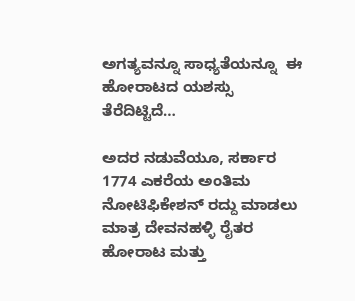ಅಗತ್ಯವನ್ನೂ ಸಾಧ್ಯತೆಯನ್ನೂ  ಈ ಹೋರಾಟದ ಯಶಸ್ಸು ತೆರೆದಿಟ್ಟಿದೆ…

ಅದರ ನಡುವೆಯೂ, ಸರ್ಕಾರ 1774 ಎಕರೆಯ ಅಂತಿಮ ನೋಟಿಫಿಕೇಶನ್ ರದ್ದು ಮಾಡಲು ಮಾತ್ರ ದೇವನಹಳ್ಳಿ ರೈತರ ಹೋರಾಟ ಮತ್ತು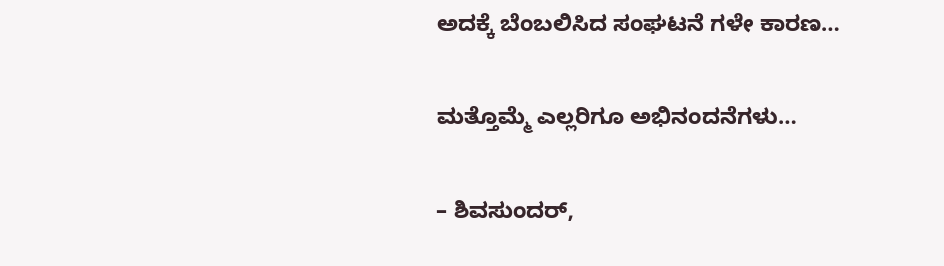ಅದಕ್ಕೆ ಬೆಂಬಲಿಸಿದ ಸಂಘಟನೆ ಗಳೇ ಕಾರಣ…

ಮತ್ತೊಮ್ಮೆ ಎಲ್ಲರಿಗೂ ಅಭಿನಂದನೆಗಳು…

– ಶಿವಸುಂದರ್,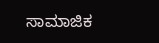ಸಾಮಾಜಿಕ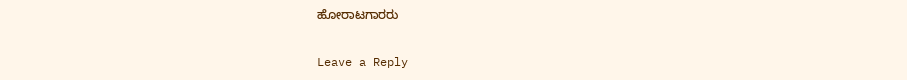ಹೋರಾಟಗಾರರು

Leave a Reply